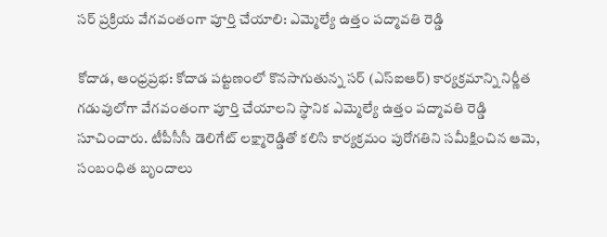సర్ ప్రక్రియ వేగవంతంగా పూర్తి చేయాలి: ఎమ్మెల్యే ఉత్తం పద్మావతి రెడ్డి

కోదాడ, ఆంధ్రప్రభ: కోదాడ పట్టణంలో కొనసాగుతున్న సర్ (ఎస్‌ఐఆర్) కార్యక్రమాన్ని నిర్ణీత గడువులోగా వేగవంతంగా పూర్తి చేయాలని స్థానిక ఎమ్మెల్యే ఉత్తం పద్మావతి రెడ్డి సూచించారు. టీపీసీసీ డెలిగేట్ లక్ష్మారెడ్డితో కలిసి కార్యక్రమం పురోగతిని సమీక్షించిన ఆమె, సంబంధిత బృందాలు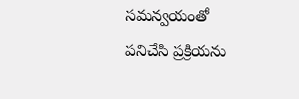సమన్వయంతో పనిచేసి ప్రక్రియను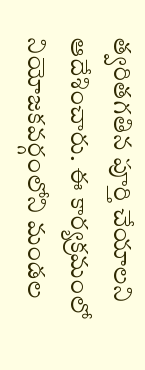త్వరితగతిన పూర్తి చేయాలని ఆదేశించారు. ఈ కార్యక్రమంలో నియోజకవర్గంలోని మండల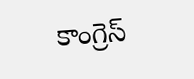కాంగ్రెస్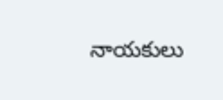నాయకులు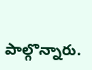పాల్గొన్నారు.